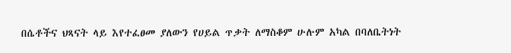በሴቶችና ህጻናት ላይ እየተፈፀመ ያለውን የሀይል ጥቃት ለማስቆም ሁሉም አካል በባለቤትነት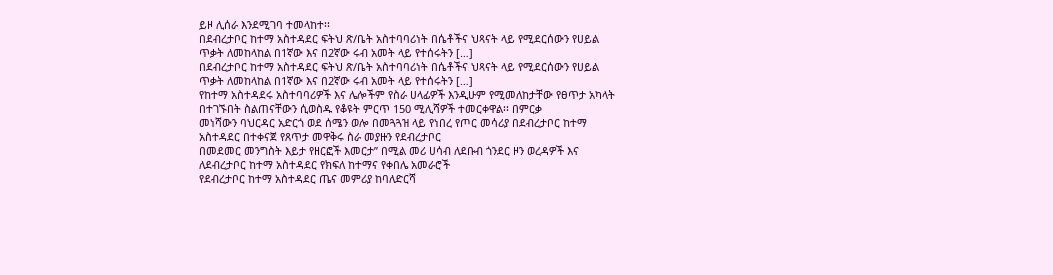ይዞ ሊሰራ እንደሚገባ ተመላከተ፡፡
በደብረታቦር ከተማ አስተዳደር ፍትህ ጽ/ቤት አስተባባሪነት በሴቶችና ህጻናት ላይ የሚደርሰውን የሀይል ጥቃት ለመከላከል በ1ኛው እና በ2ኛው ሩብ አመት ላይ የተሰሩትን […]
በደብረታቦር ከተማ አስተዳደር ፍትህ ጽ/ቤት አስተባባሪነት በሴቶችና ህጻናት ላይ የሚደርሰውን የሀይል ጥቃት ለመከላከል በ1ኛው እና በ2ኛው ሩብ አመት ላይ የተሰሩትን […]
የከተማ አስተዳደሩ አስተባባሪዎች እና ሌሎችም የስራ ሀላፊዎች እንዲሁም የሚመለከታቸው የፀጥታ አካላት በተገኙበት ስልጠናቸውን ሲወስዱ የቆዩት ምርጥ 150 ሚሊሻዎች ተመርቀዋል፡፡ በምርቃ
መነሻውን ባህርዳር አድርጎ ወደ ሰሜን ወሎ በመጓጓዝ ላይ የነበረ የጦር መሳሪያ በደብረታቦር ከተማ አስተዳደር በተቀናጀ የጸጥታ መዋቅሩ ስራ መያዙን የደብረታቦር
በመደመር መንግስት እይታ የዘርፎች እመርታ” በሚል መሪ ሀሳብ ለደቡብ ጎንደር ዞን ወረዳዎች እና ለደብረታቦር ከተማ አስተዳደር የክፍለ ከተማና የቀበሌ አመራሮች
የደብረታቦር ከተማ አስተዳደር ጤና መምሪያ ከባለድርሻ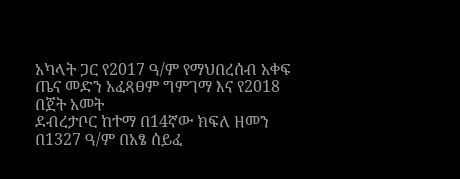አካላት ጋር የ2017 ዓ/ም የማህበረሰብ አቀፍ ጤና መድን አፈጻፀም ግምገማ እና የ2018 በጀት አመት
ደብረታቦር ከተማ በ14ኛው ክፍለ ዘመን በ1327 ዓ/ም በአፄ ሰይፈ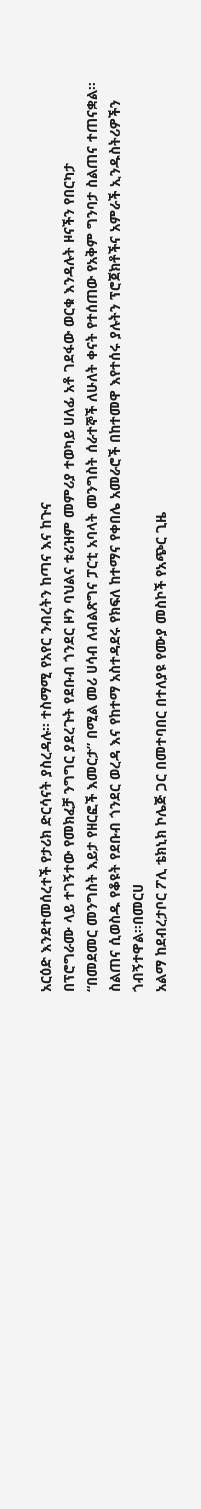አርዕድ እንደተመሰረተች የታሪክ ድርሳናት ያስረዳሉ፡፡ ተስማሚ የአየር ንብረትን ከጣና እና ከጉና
በፕሮግራሙ ላይ ተገኝተው የመክፈቻ ንግግር ያደረጉት የደቡብ ጎንደር ዞን ባህልና ቱሪዝም መምሪያ ተወካይ ሀለፊ አቶ ገደፋው ወርቁ እንዳሉት ዞናችን የበርካታ
“በመደመር መንግስት እይታ የዘርፎች እመርታ” በሚል መሪ ሀሳብ ለብልጽግና ፓርቲ አባላት መንግስት ሰራተኞች ለሁለት ቀናት የተሰጠው የአቅም ግንባታ ስልጠና ተጠናቋል፡፡
ስልጠና ሲወስዱ የቆዩት የደቡብ ጎንደር ወረዳ እና የከተማ አስተዳደሩ የክፍለ ከተማና የቀበሌ አመራሮች በከተመዋ እየተሰሩ ያሉትን ፕሮጀክቶችና አምራች ኢንዱስትሪዎችን ጎብኝተዋል፡፡በመርሀ
አልማ ከደብረታቦር ፖሊ ቴክኒክ ኮሌጅ ጋር በመተባበር በተለያዩ የሙያ መስኮች የአጭር ጊዜ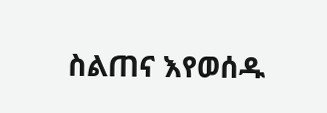ስልጠና እየወሰዱ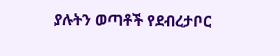ያሉትን ወጣቶች የደብረታቦር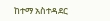ከተማ አስተዳደር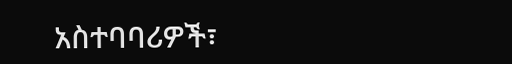አስተባባሪዎች፣